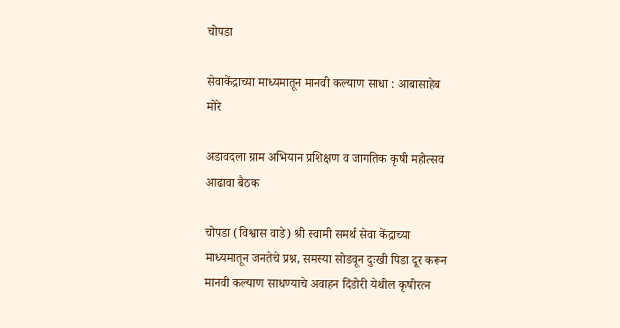चोपडा

सेवाकेंद्राच्या माध्यमातून मानवी कल्याण साधा : आबासाहेब मोरे

अडावदला ग्राम अभियान प्रशिक्षण व जागतिक कृषी महोत्सव आढावा बैठक

चोपडा (विश्वास वाडे) श्री स्वामी समर्थ सेवा केंद्राच्या माध्यमातून जनतेचे प्रश्न, समस्या सोडवून दुःखी पिडा दूर करून मानवी कल्याण साधण्याचे अवाहन दिंडोरी येथील कृषीरत्न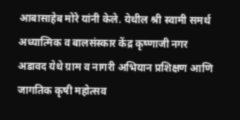आबासाहेब मोरे यांनी केले. येथील श्री स्वामी समर्थ अध्यात्मिक व बालसंस्कार केंद्र कृष्णाजी नगर अडावद येथे ग्राम व नागरी अभियान प्रशिक्षण आणि जागतिक कृषी महोत्सव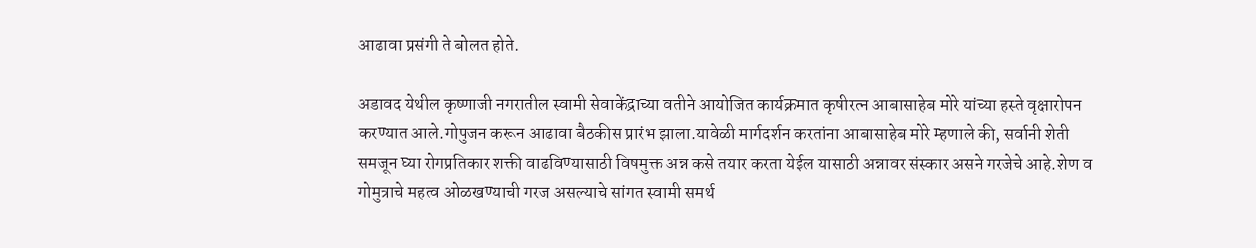आढावा प्रसंगी ते बोलत होते.

अडावद येथील कृष्णाजी नगरातील स्वामी सेवाकेंद्राच्या वतीने आयोजित कार्यक्रमात कृषीरत्न आबासाहेब मोरे यांच्या हस्ते वृक्षारोपन करण्यात आले.गोपुजन करून आढावा बैठकीस प्रारंभ झाला.यावेळी मार्गदर्शन करतांना आबासाहेब मोरे म्हणाले की, सर्वानी शेती समजून घ्या रोगप्रतिकार शक्ती वाढविण्यासाठी विषमुक्त अन्न कसे तयार करता येईल यासाठी अन्नावर संस्कार असने गरजेचे आहे.शेण व गोमुत्राचे महत्व ओळखण्याची गरज असल्याचे सांगत स्वामी समर्थ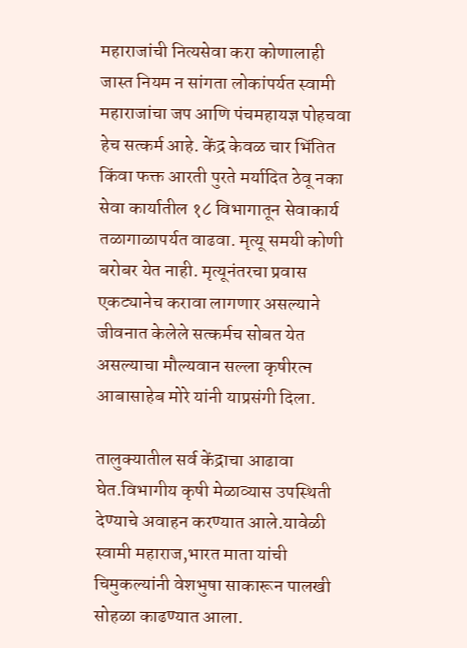महाराजांची नित्यसेवा करा कोणालाही जास्त नियम न सांगता लोकांपर्यत स्वामी महाराजांचा जप आणि पंचमहायज्ञ पोहचवा हेच सत्कर्म आहे. केंद्र केवळ चार भिंतित किंवा फक्त आरती पुरते मर्यादित ठेवू नका सेवा कार्यातील १८ विभागातून सेवाकार्य तळागाळापर्यत वाढवा. मृत्यू समयी कोणी बरोबर येत नाही. मृत्यूनंतरचा प्रवास एकट्यानेच करावा लागणार असल्याने जीवनात केलेले सत्कर्मच सोबत येत असल्याचा मौल्यवान सल्ला कृषीरत्न आबासाहेब मोरे यांनी याप्रसंगी दिला.

तालुक्यातील सर्व केंद्राचा आढावा घेत.विभागीय कृषी मेळाव्यास उपस्थिती देण्याचे अवाहन करण्यात आले.यावेळी स्वामी महाराज,भारत माता यांची चिमुकल्यांनी वेशभुषा साकारून पालखी सोहळा काढण्यात आला.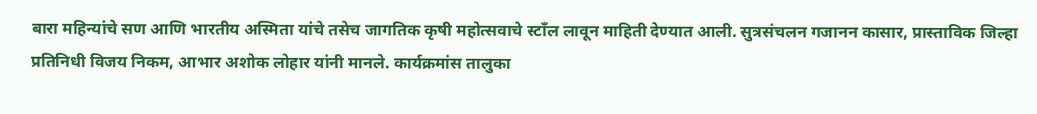बारा महिन्यांचे सण आणि भारतीय अस्मिता यांचे तसेच जागतिक कृषी महोत्सवाचे स्टाँल लावून माहिती देण्यात आली. सुत्रसंचलन गजानन कासार, प्रास्ताविक जिल्हा प्रतिनिधी विजय निकम, आभार अशोक लोहार यांनी मानले. कार्यक्रमांस तालुका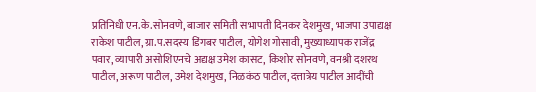प्रतिनिधी एन.के.सोनवणे, बाजार समिती सभापती दिनकर देशमुख, भाजपा उपाद्यक्ष राकेश पाटील, ग्रा.प.सदस्य डिंगबर पाटील, योगेश गोसावी, मुख्याध्यापक राजेंद्र पवार, व्यापारी असोशिएनचे अद्यक्ष उमेश कासट, किशोर सोनवणे, वनश्री दशरथ पाटील, अरूण पाटील, उमेश देशमुख, निळकंठ पाटील, दत्तात्रेय पाटील आदींची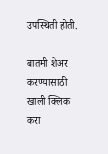उपस्थिती होती.

बातमी शेअर करण्यासाठी खाली क्लिक करा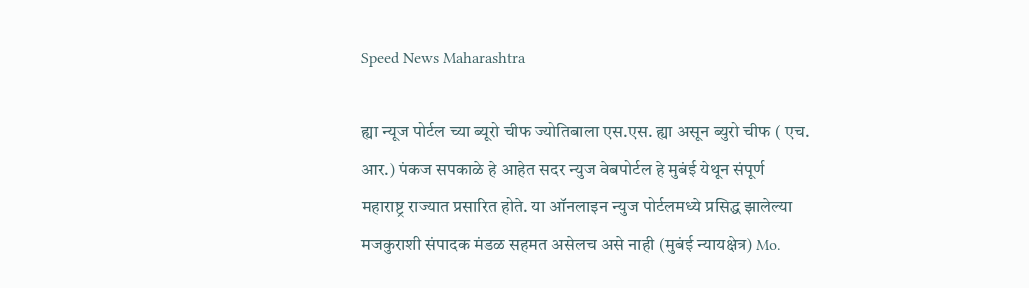Speed News Maharashtra

ह्या न्यूज पोर्टल च्या ब्यूरो चीफ ज्योतिबाला एस.एस. ह्या असून ब्युरो चीफ ( एच. आर.) पंकज सपकाळे हे आहेत सदर न्युज वेबपोर्टल हे मुबंई येथून संपूर्ण महाराष्ट्र राज्यात प्रसारित होते. या ऑनलाइन न्युज पोर्टलमध्ये प्रसिद्ध झालेल्या मजकुराशी संपादक मंडळ सहमत असेलच असे नाही (मुबंई न्यायक्षेत्र) Mo.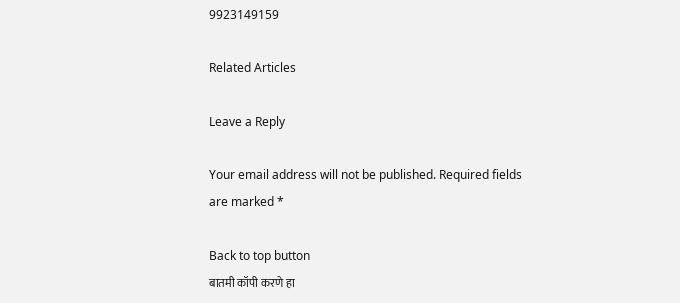9923149159

Related Articles

Leave a Reply

Your email address will not be published. Required fields are marked *

Back to top button
बातमी कॉपी करणे हा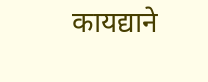कायद्याने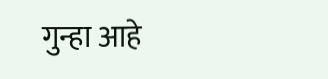गुन्हा आहे